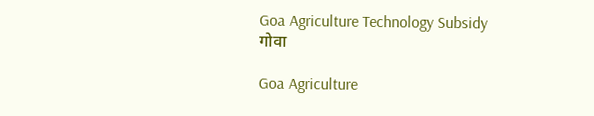Goa Agriculture Technology Subsidy
गोवा

Goa Agriculture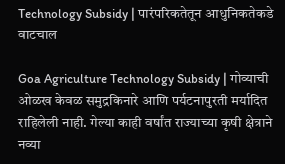Technology Subsidy | पारंपरिकतेतून आधुनिकतेकडे वाटचाल

Goa Agriculture Technology Subsidy | गोव्याची ओळख केवळ समुद्रकिनारे आणि पर्यटनापुरती मर्यादित राहिलेली नाही. गेल्या काही वर्षांत राज्याच्या कृषी क्षेत्राने नव्या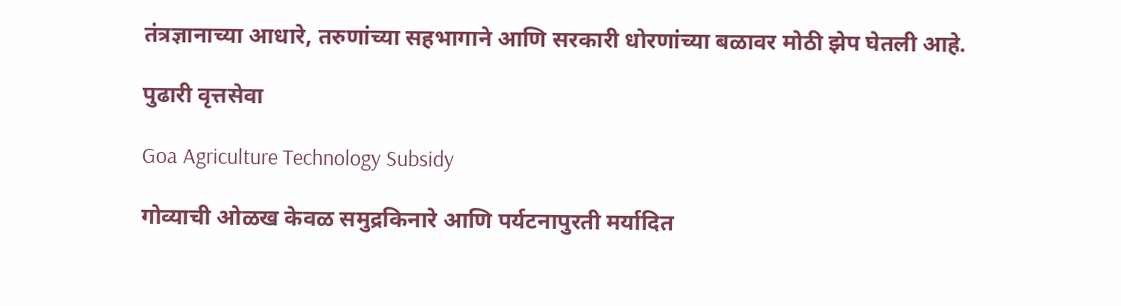तंत्रज्ञानाच्या आधारे, तरुणांच्या सहभागाने आणि सरकारी धोरणांच्या बळावर मोठी झेप घेतली आहे.

पुढारी वृत्तसेवा

Goa Agriculture Technology Subsidy

गोव्याची ओळख केवळ समुद्रकिनारे आणि पर्यटनापुरती मर्यादित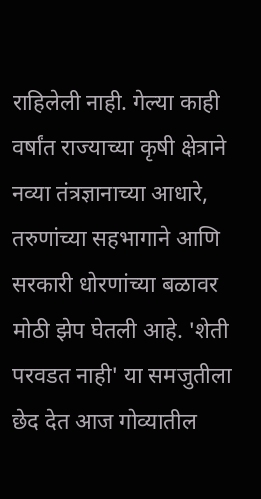राहिलेली नाही. गेल्या काही वर्षांत राज्याच्या कृषी क्षेत्राने नव्या तंत्रज्ञानाच्या आधारे, तरुणांच्या सहभागाने आणि सरकारी धोरणांच्या बळावर मोठी झेप घेतली आहे. 'शेती परवडत नाही' या समजुतीला छेद देत आज गोव्यातील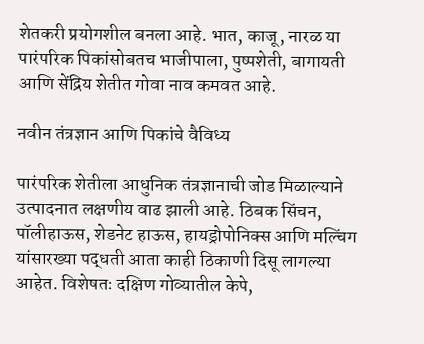शेतकरी प्रयोगशील बनला आहे. भात, काजू, नारळ या पारंपरिक पिकांसोबतच भाजीपाला, पुष्पशेती, बागायती आणि सेंद्रिय शेतीत गोवा नाव कमवत आहे.

नवीन तंत्रज्ञान आणि पिकांचे वैविध्य

पारंपरिक शेतीला आधुनिक तंत्रज्ञानाची जोड मिळाल्याने उत्पादनात लक्षणीय वाढ झाली आहे. ठिबक सिंचन, पॉलीहाऊस, शेडनेट हाऊस, हायड्रोपोनिक्स आणि मल्चिंग यांसारख्या पद्धती आता काही ठिकाणी दिसू लागल्या आहेत. विशेषतः दक्षिण गोव्यातील केपे,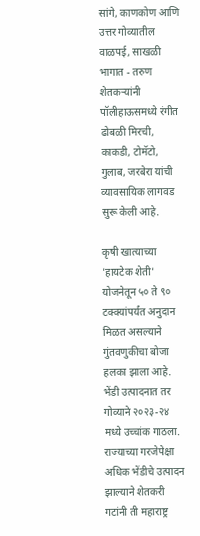सांगे, काणकोण आणि उत्तर गोव्यातील वाळपई, साखळी भागात - तरुण शेतकऱ्यांनी पॉलीहाऊसमध्ये रंगीत ढोबळी मिरची, काकडी, टोमॅटो, गुलाब, जरबेरा यांची व्यावसायिक लागवड सुरू केली आहे.

कृषी खात्याच्या 'हायटेक शेती' योजनेतून ५० ते ९० टक्क्यांपर्यंत अनुदान मिळत असल्याने गुंतवणुकीचा बोजा हलका झाला आहे. भेंडी उत्पादनात तर गोव्याने २०२३-२४ मध्ये उच्चांक गाठला. राज्याच्या गरजेपेक्षा अधिक भेंडीचे उत्पादन झाल्याने शेतकरी गटांनी ती महाराष्ट्र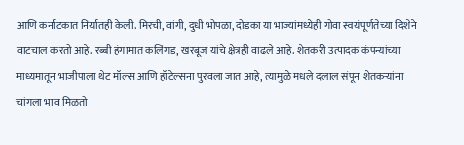आणि कर्नाटकात निर्यातही केली. मिरची, वांगी, दुधी भोपळा, दोडका या भाज्यांमध्येही गोवा स्वयंपूर्णतेच्या दिशेने वाटचाल करतो आहे. रब्बी हंगामात कलिंगड, खरबूज यांचे क्षेत्रही वाढले आहे. शेतकरी उत्पादक कंपन्यांच्या माध्यमातून भाजीपाला थेट मॉल्स आणि हॉटेल्सना पुरवला जात आहे, त्यामुळे मधले दलाल संपून शेतकऱ्यांना चांगला भाव मिळतो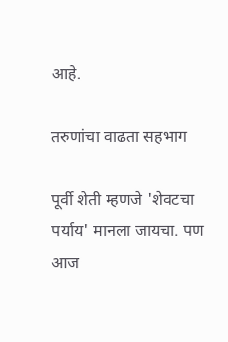आहे.

तरुणांचा वाढता सहभाग

पूर्वी शेती म्हणजे 'शेवटचा पर्याय' मानला जायचा. पण आज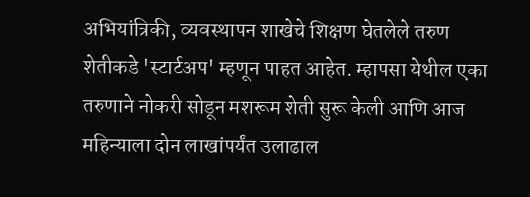अभियांत्रिकी, व्यवस्थापन शाखेचे शिक्षण घेतलेले तरुण शेतीकडे 'स्टार्टअप' म्हणून पाहत आहेत. म्हापसा येथील एका तरुणाने नोकरी सोडून मशरूम शेती सुरू केली आणि आज महिन्याला दोन लाखांपर्यंत उलाढाल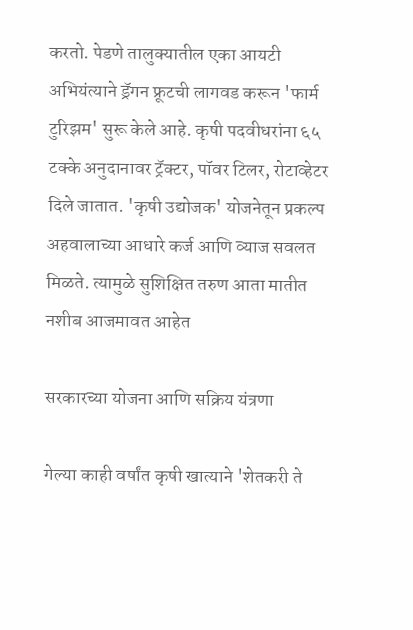करतो. पेडणे तालुक्यातील एका आयटी अभियंत्याने ड्रॅगन फ्रूटची लागवड करून 'फार्म टुरिझम' सुरू केले आहे. कृषी पदवीधरांना ६५ टक्के अनुदानावर ट्रॅक्टर, पॉवर टिलर, रोटाव्हेटर दिले जातात. 'कृषी उद्योजक' योजनेतून प्रकल्प अहवालाच्या आधारे कर्ज आणि व्याज सवलत मिळते. त्यामुळे सुशिक्षित तरुण आता मातीत नशीब आजमावत आहेत

सरकारच्या योजना आणि सक्रिय यंत्रणा

गेल्या काही वर्षांत कृषी खात्याने 'शेतकरी ते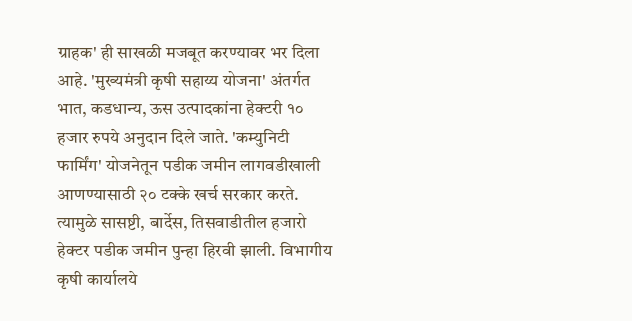ग्राहक' ही साखळी मजबूत करण्यावर भर दिला आहे. 'मुख्यमंत्री कृषी सहाय्य योजना' अंतर्गत भात, कडधान्य, ऊस उत्पादकांना हेक्टरी १० हजार रुपये अनुदान दिले जाते. 'कम्युनिटी फार्मिंग' योजनेतून पडीक जमीन लागवडीखाली आणण्यासाठी २० टक्के खर्च सरकार करते. त्यामुळे सासष्टी, बार्देस, तिसवाडीतील हजारो हेक्टर पडीक जमीन पुन्हा हिरवी झाली. विभागीय कृषी कार्यालये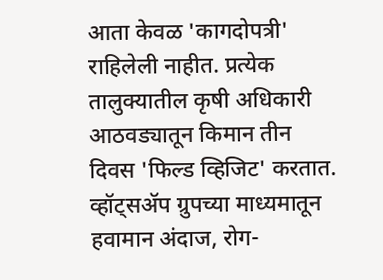आता केवळ 'कागदोपत्री' राहिलेली नाहीत. प्रत्येक तालुक्यातील कृषी अधिकारी आठवड्यातून किमान तीन दिवस 'फिल्ड व्हिजिट' करतात. व्हॉट्सॲप ग्रुपच्या माध्यमातून हवामान अंदाज, रोग-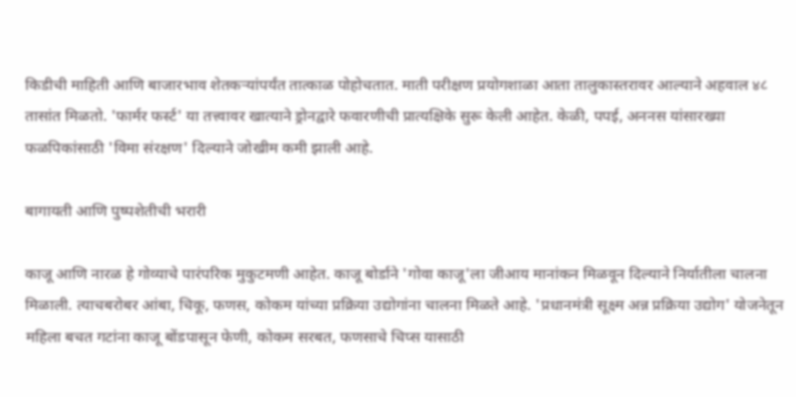किडीची माहिती आणि बाजारभाव शेतकऱ्यांपर्यंत तात्काळ पोहोचतात. माती परीक्षण प्रयोगशाळा आता तालुकास्तरावर आल्याने अहवाल ४८ तासांत मिळतो. 'फार्मर फर्स्ट' या तत्त्वावर खात्याने ड्रोनद्वारे फवारणीची प्रात्यक्षिके सुरू केली आहेत. केळी, पपई, अननस यांसारख्या फळपिकांसाठी 'विमा संरक्षण' दिल्याने जोखीम कमी झाली आहे.

बागायती आणि पुष्पशेतीची भरारी

काजू आणि नारळ हे गोव्याचे पारंपरिक मुकुटमणी आहेत. काजू बोर्डाने 'गोवा काजू'ला जीआय मानांकन मिळवून दिल्याने निर्यातीला चालना मिळाली. त्याचबरोबर आंबा, चिकू, फणस, कोकम यांच्या प्रक्रिया उद्योगांना चालना मिळते आहे. 'प्रधानमंत्री सूक्ष्म अन्न प्रक्रिया उद्योग' योजनेतून महिला बचत गटांना काजू बोंडपासून फेणी, कोकम सरबत, फणसाचे चिप्स यासाठी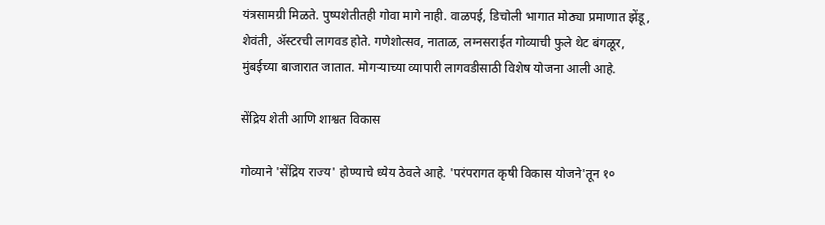यंत्रसामग्री मिळते. पुष्पशेतीतही गोवा मागे नाही. वाळपई, डिचोली भागात मोठ्या प्रमाणात झेंडू, शेवंती, ॲस्टरची लागवड होते. गणेशोत्सव, नाताळ, लग्नसराईत गोव्याची फुले थेट बंगळूर, मुंबईच्या बाजारात जातात. मोगऱ्याच्या व्यापारी लागवडीसाठी विशेष योजना आली आहे.

सेंद्रिय शेती आणि शाश्वत विकास

गोव्याने 'सेंद्रिय राज्य' होण्याचे ध्येय ठेवले आहे. 'परंपरागत कृषी विकास योजने'तून १०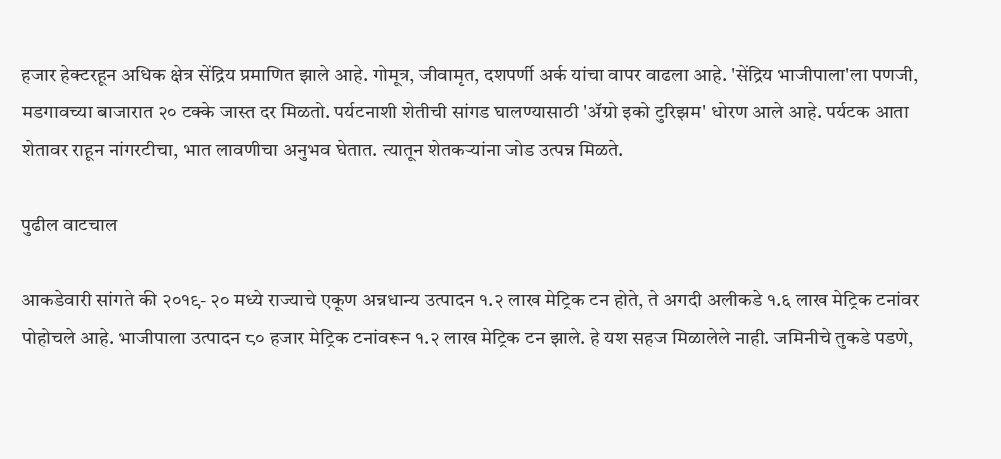हजार हेक्टरहून अधिक क्षेत्र सेंद्रिय प्रमाणित झाले आहे. गोमूत्र, जीवामृत, दशपर्णी अर्क यांचा वापर वाढला आहे. 'सेंद्रिय भाजीपाला'ला पणजी, मडगावच्या बाजारात २० टक्के जास्त दर मिळतो. पर्यटनाशी शेतीची सांगड घालण्यासाठी 'ॲग्रो इको टुरिझम' धोरण आले आहे. पर्यटक आता शेतावर राहून नांगरटीचा, भात लावणीचा अनुभव घेतात. त्यातून शेतकऱ्यांना जोड उत्पन्न मिळते.

पुढील वाटचाल

आकडेवारी सांगते की २०१९- २० मध्ये राज्याचे एकूण अन्नधान्य उत्पादन १.२ लाख मेट्रिक टन होते, ते अगदी अलीकडे १.६ लाख मेट्रिक टनांवर पोहोचले आहे. भाजीपाला उत्पादन ८० हजार मेट्रिक टनांवरून १.२ लाख मेट्रिक टन झाले. हे यश सहज मिळालेले नाही. जमिनीचे तुकडे पडणे,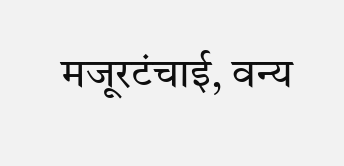मजूरटंचाई, वन्य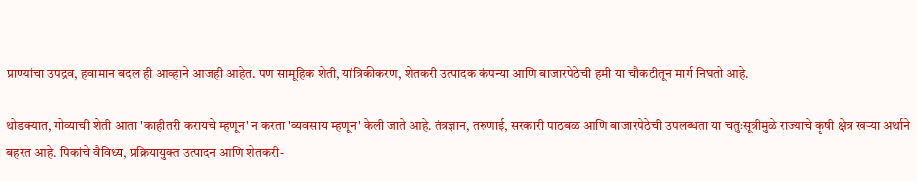प्राण्यांचा उपद्रव, हवामान बदल ही आव्हाने आजही आहेत. पण सामूहिक शेती, यांत्रिकीकरण, शेतकरी उत्पादक कंपन्या आणि बाजारपेठेची हमी या चौकटीतून मार्ग निघतो आहे.

थोडक्यात, गोव्याची शेती आता 'काहीतरी करायचे म्हणून' न करता 'व्यवसाय म्हणून' केली जाते आहे. तंत्रज्ञान, तरुणाई, सरकारी पाठबळ आणि बाजारपेठेची उपलब्धता या चतुःसूत्रीमुळे राज्याचे कृषी क्षेत्र खऱ्या अर्थाने बहरत आहे. पिकांचे वैविध्य, प्रक्रियायुक्त उत्पादन आणि शेतकरी-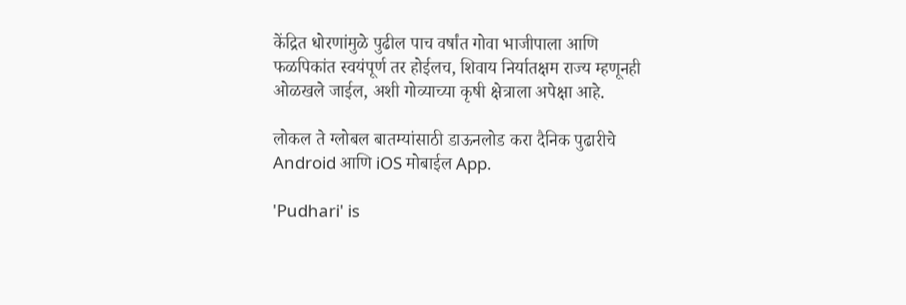केंद्रित धोरणांमुळे पुढील पाच वर्षांत गोवा भाजीपाला आणि फळपिकांत स्वयंपूर्ण तर होईलच, शिवाय निर्यातक्षम राज्य म्हणूनही ओळखले जाईल, अशी गोव्याच्या कृषी क्षेत्राला अपेक्षा आहे.

लोकल ते ग्लोबल बातम्यांसाठी डाऊनलोड करा दैनिक पुढारीचे Android आणि iOS मोबाईल App.

'Pudhari' is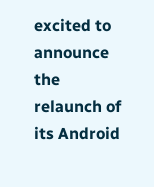excited to announce the relaunch of its Android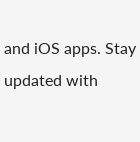and iOS apps. Stay updated with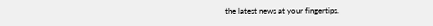the latest news at your fingertips.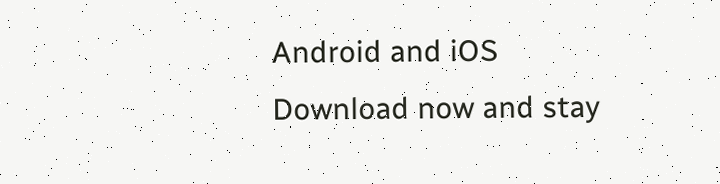Android and iOS Download now and stay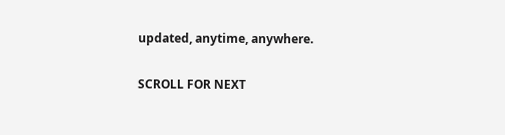updated, anytime, anywhere.

SCROLL FOR NEXT